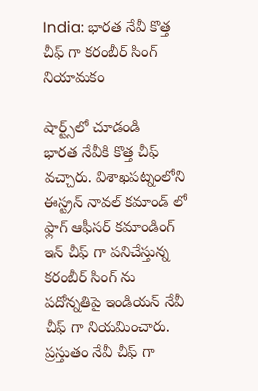India: భారత నేవీ కొత్త చీఫ్ గా కరంబీర్ సింగ్ నియామకం

షార్ట్స్‌లో చూడండి
భారత నేవీకి కొత్త చీఫ్ వచ్చారు. విశాఖపట్నంలోని ఈస్ట్రన్ నావల్ కమాండ్ లో ఫ్లాగ్ ఆఫీసర్ కమాండింగ్ ఇన్ చీఫ్ గా పనిచేస్తున్న కరంబీర్ సింగ్ ను పదోన్నతిపై ఇండియన్ నేవీ చీఫ్ గా నియమించారు. ప్రస్తుతం నేవీ చీఫ్ గా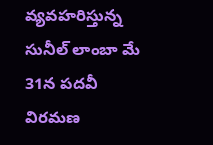వ్యవహరిస్తున్న సునీల్ లాంబా మే 31న పదవీ విరమణ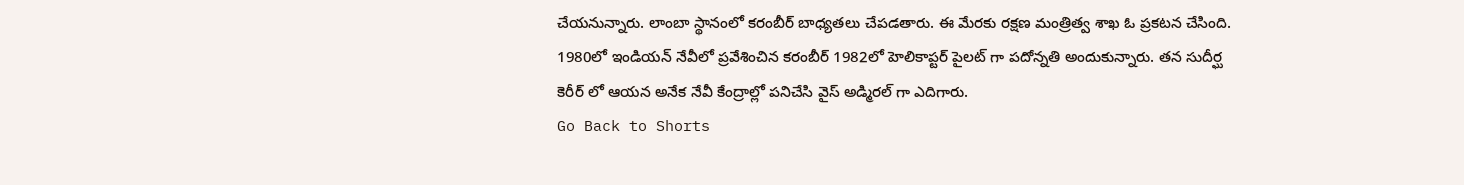చేయనున్నారు. లాంబా స్థానంలో కరంబీర్ బాధ్యతలు చేపడతారు. ఈ మేరకు రక్షణ మంత్రిత్వ శాఖ ఓ ప్రకటన చేసింది. 1980లో ఇండియన్ నేవీలో ప్రవేశించిన కరంబీర్ 1982లో హెలికాప్టర్ పైలట్ గా పదోన్నతి అందుకున్నారు. తన సుదీర్ఘ కెరీర్ లో ఆయన అనేక నేవీ కేంద్రాల్లో పనిచేసి వైస్ అడ్మిరల్ గా ఎదిగారు.
Go Back to Shorts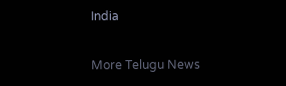India

More Telugu News